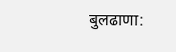बुलढाणा: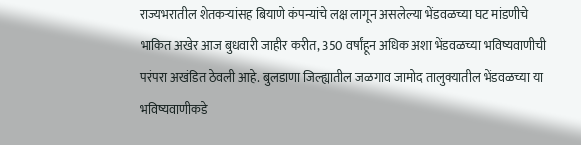राज्यभरातील शेतकऱ्यांसह बियाणे कंपन्यांचे लक्ष लागून असलेल्या भेंडवळच्या घट मांडणीचे भाकित अखेर आज बुधवारी जाहीर करीत, 350 वर्षांहून अधिक अशा भेंडवळच्या भविष्यवाणीची परंपरा अखंडित ठेवली आहे. बुलडाणा जिल्ह्यातील जळगाव जामोद तालुक्यातील भेंडवळच्या या भविष्यवाणीकडे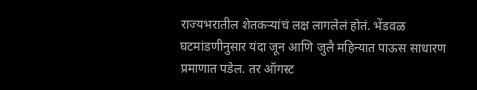राज्यभरातील शेतकऱ्यांचं लक्ष लागलेलं होतं. भेंडवळ घटमांडणीनुसार यंदा जून आणि जुलै महिन्यात पाऊस साधारण प्रमाणात पडेल. तर ऑगस्ट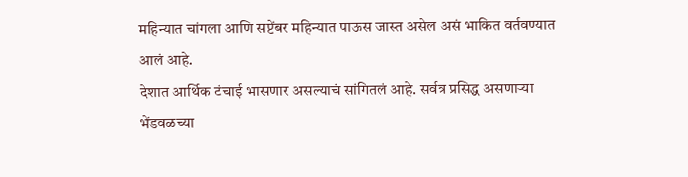महिन्यात चांगला आणि सप्टेंबर महिन्यात पाऊस जास्त असेल असं भाकित वर्तवण्यात आलं आहे.
देशात आर्थिक टंचाई भासणार असल्याचं सांगितलं आहे. सर्वत्र प्रसिद्ध असणाऱ्या भेंडवळच्या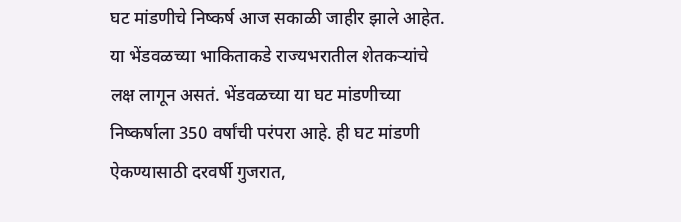घट मांडणीचे निष्कर्ष आज सकाळी जाहीर झाले आहेत. या भेंडवळच्या भाकिताकडे राज्यभरातील शेतकऱ्यांचे लक्ष लागून असतं. भेंडवळच्या या घट मांडणीच्या निष्कर्षाला 350 वर्षांची परंपरा आहे. ही घट मांडणी ऐकण्यासाठी दरवर्षी गुजरात,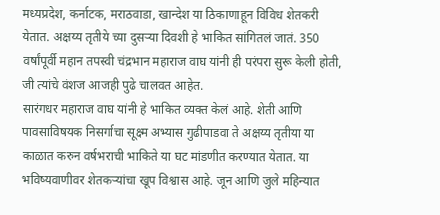मध्यप्रदेश, कर्नाटक, मराठवाडा, खान्देश या ठिकाणाहून विविध शेतकरी येतात. अक्षय्य तृतीये च्या दुसऱ्या दिवशी हे भाकित सांगितलं जातं. 350 वर्षांपूर्वी महान तपस्वी चंद्रभान महाराज वाघ यांनी ही परंपरा सुरू केली होती, जी त्यांचे वंशज आजही पुढे चालवत आहेत.
सारंगधर महाराज वाघ यांनी हे भाकित व्यक्त केलं आहे. शेती आणि पावसाविषयक निसर्गाचा सूक्ष्म अभ्यास गुढीपाडवा ते अक्षय्य तृतीया या काळात करुन वर्षभराची भाकिते या घट मांडणीत करण्यात येतात. या भविष्यवाणीवर शेतकऱ्यांचा खूप विश्वास आहे. जून आणि जुले महिन्यात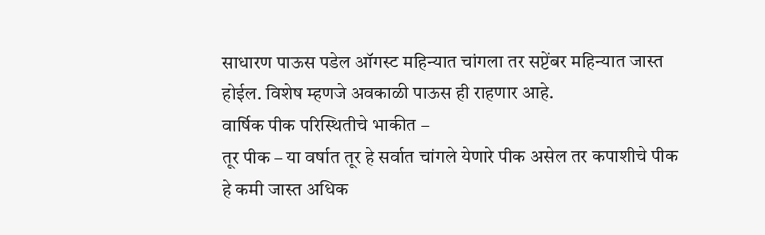साधारण पाऊस पडेल ऑगस्ट महिन्यात चांगला तर सप्टेंबर महिन्यात जास्त होईल. विशेष म्हणजे अवकाळी पाऊस ही राहणार आहे.
वार्षिक पीक परिस्थितीचे भाकीत –
तूर पीक – या वर्षात तूर हे सर्वात चांगले येणारे पीक असेल तर कपाशीचे पीक हे कमी जास्त अधिक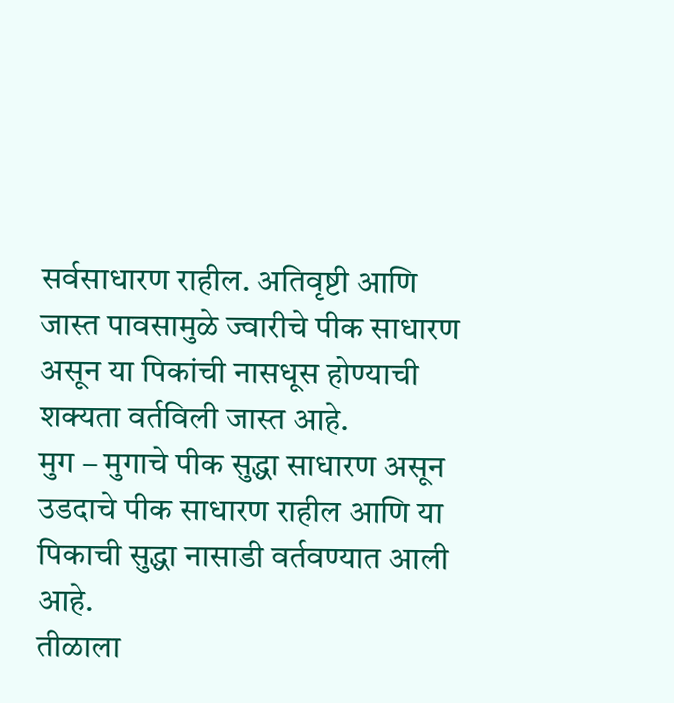सर्वसाधारण राहील. अतिवृष्टी आणि जास्त पावसामुळे ज्वारीचे पीक साधारण असून या पिकांची नासधूस होण्याची शक्यता वर्तविली जास्त आहे.
मुग – मुगाचे पीक सुद्धा साधारण असून उडदाचे पीक साधारण राहील आणि या पिकाची सुद्धा नासाडी वर्तवण्यात आली आहे.
तीळाला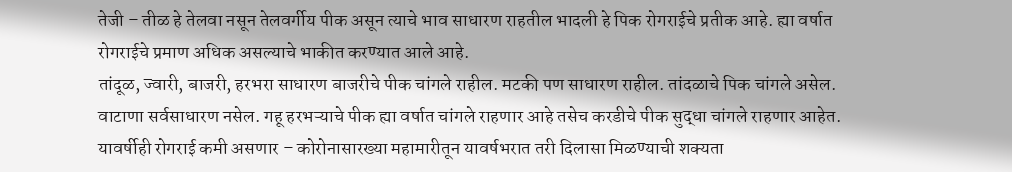तेजी – तीळ हे तेलवा नसून तेलवर्गीय पीक असून त्याचे भाव साधारण राहतील भादली हे पिक रोगराईचे प्रतीक आहे. ह्या वर्षात रोगराईचे प्रमाण अधिक असल्याचे भाकीत करण्यात आले आहे.
तांदूळ, ज्वारी, बाजरी, हरभरा साधारण बाजरीचे पीक चांगले राहील. मटकी पण साधारण राहील. तांदळाचे पिक चांगले असेल. वाटाणा सर्वसाधारण नसेल. गहू हरभऱ्याचे पीक ह्या वर्षात चांगले राहणार आहे तसेच करडीचे पीक सुद्धा चांगले राहणार आहेत. यावर्षीही रोगराई कमी असणार – कोरोनासारख्या महामारीतून यावर्षभरात तरी दिलासा मिळण्याची शक्यता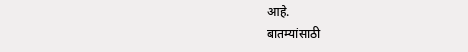आहे.
बातम्यांसाठी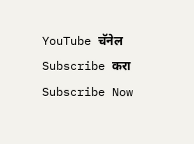YouTube चॅनेल Subscribe करा
Subscribe Now